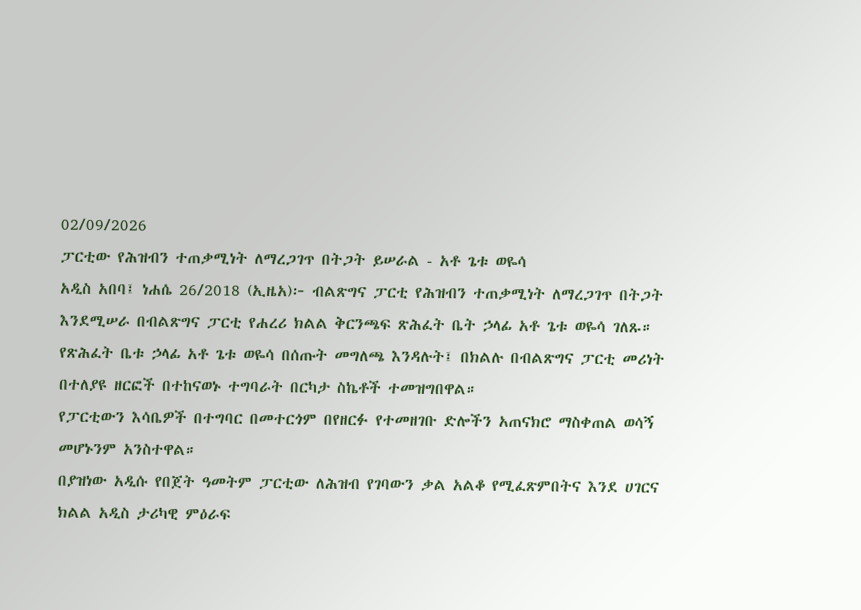02/09/2026
ፓርቲው የሕዝብን ተጠቃሚነት ለማረጋገጥ በትጋት ይሠራል - አቶ ጌቱ ወዬሳ
አዲስ አበባ፤ ነሐሴ 26/2018 (ኢዜአ)፦ ብልጽግና ፓርቲ የሕዝብን ተጠቃሚነት ለማረጋገጥ በትጋት እንደሚሠራ በብልጽግና ፓርቲ የሐረሪ ክልል ቅርንጫፍ ጽሕፈት ቤት ኃላፊ አቶ ጌቱ ወዬሳ ገለጹ።
የጽሕፈት ቤቱ ኃላፊ አቶ ጌቱ ወዬሳ በሰጡት መግለጫ እንዳሉት፤ በክልሉ በብልጽግና ፓርቲ መሪነት በተለያዩ ዘርፎች በተከናወኑ ተግባራት በርካታ ስኬቶች ተመዝግበዋል።
የፓርቲውን እሳቤዎች በተግባር በመተርጎም በየዘርፉ የተመዘገቡ ድሎችን አጠናክሮ ማስቀጠል ወሳኝ መሆኑንም አንስተዋል።
በያዝነው አዲሱ የበጀት ዓመትም ፓርቲው ለሕዝብ የገባውን ቃል አልቆ የሚፈጽምበትና እንደ ሀገርና ክልል አዲስ ታሪካዊ ምዕራፍ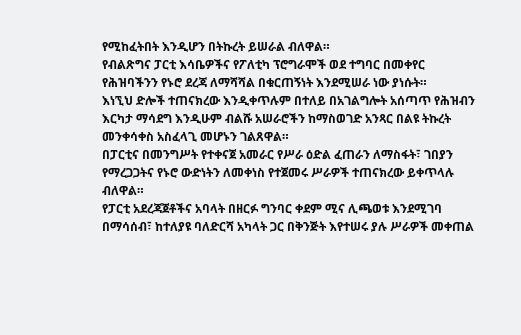የሚከፈትበት እንዲሆን በትኩረት ይሠራል ብለዋል።
የብልጽግና ፓርቲ እሳቤዎችና የፖለቲካ ፕሮግራሞች ወደ ተግባር በመቀየር የሕዝባችንን የኑሮ ደረጃ ለማሻሻል በቁርጠኝነት እንደሚሠራ ነው ያነሱት።
እነኚህ ድሎች ተጠናክረው እንዲቀጥሉም በተለይ በአገልግሎት አሰጣጥ የሕዝብን እርካታ ማሳደግ እንዲሁም ብልሹ አሠራሮችን ከማስወገድ አንጻር በልዩ ትኩረት መንቀሳቀስ አስፈላጊ መሆኑን ገልጸዋል።
በፓርቲና በመንግሥት የተቀናጀ አመራር የሥራ ዕድል ፈጠራን ለማስፋት፣ ገበያን የማረጋጋትና የኑሮ ውድነትን ለመቀነስ የተጀመሩ ሥራዎች ተጠናክረው ይቀጥላሉ ብለዋል።
የፓርቲ አደረጃጀቶችና አባላት በዘርፉ ግንባር ቀደም ሚና ሊጫወቱ እንደሚገባ በማሳሰብ፣ ከተለያዩ ባለድርሻ አካላት ጋር በቅንጅት እየተሠሩ ያሉ ሥራዎች መቀጠል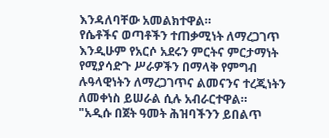እንዳለባቸው አመልክተዋል።
የሴቶችና ወጣቶችን ተጠቃሚነት ለማረጋገጥ እንዲሁም የአርሶ አደሩን ምርትና ምርታማነት የሚያሳድጉ ሥራዎችን በማላቅ የምግብ ሉዓላዊነትን ለማረጋገጥና ልመናንና ተረጂነትን ለመቀነስ ይሠራል ሲሉ አብራርተዋል።
"አዲሱ በጀት ዓመት ሕዝባችንን ይበልጥ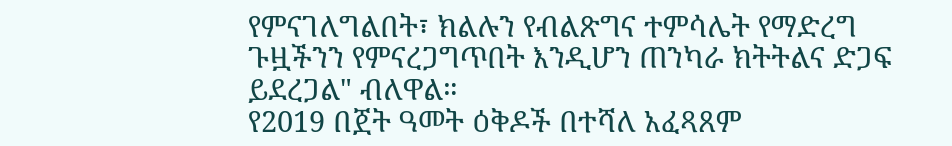የምናገለግልበት፣ ክልሉን የብልጽግና ተምሳሌት የማድረግ ጉዟችንን የምናረጋግጥበት እንዲሆን ጠንካራ ክትትልና ድጋፍ ይደረጋል" ብለዋል።
የ2019 በጀት ዓመት ዕቅዶች በተሻለ አፈጻጸም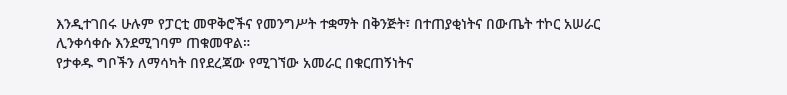እንዲተገበሩ ሁሉም የፓርቲ መዋቅሮችና የመንግሥት ተቋማት በቅንጅት፣ በተጠያቂነትና በውጤት ተኮር አሠራር ሊንቀሳቀሱ እንደሚገባም ጠቁመዋል።
የታቀዱ ግቦችን ለማሳካት በየደረጃው የሚገኘው አመራር በቁርጠኝነትና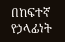በከፍተኛ የኃላፊነት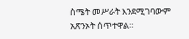ስሜት መሥራት እንደሚገባውም አጽንኦት ሰጥተዋል።